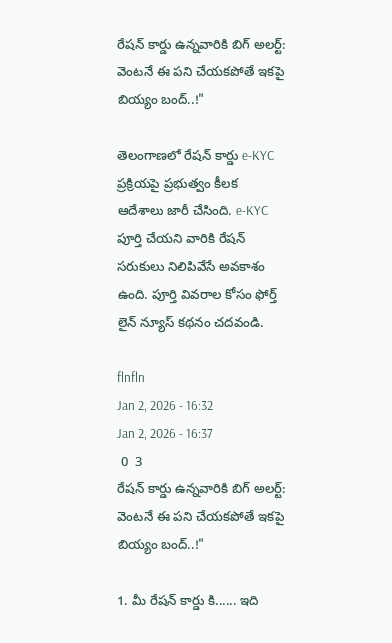రేషన్ కార్డు ఉన్నవారికి బిగ్ అలర్ట్: వెంటనే ఈ పని చేయకపోతే ఇకపై బియ్యం బంద్..!"

తెలంగాణలో రేషన్ కార్డు e-KYC ప్రక్రియపై ప్రభుత్వం కీలక ఆదేశాలు జారీ చేసింది. e-KYC పూర్తి చేయని వారికి రేషన్ సరుకులు నిలిపివేసే అవకాశం ఉంది. పూర్తి వివరాల కోసం ఫోర్త్ లైన్ న్యూస్ కథనం చదవండి.

flnfln
Jan 2, 2026 - 16:32
Jan 2, 2026 - 16:37
 0  3
రేషన్ కార్డు ఉన్నవారికి బిగ్ అలర్ట్: వెంటనే ఈ పని చేయకపోతే ఇకపై బియ్యం బంద్..!"

1. మీ రేషన్ కార్డు కి...... ఇది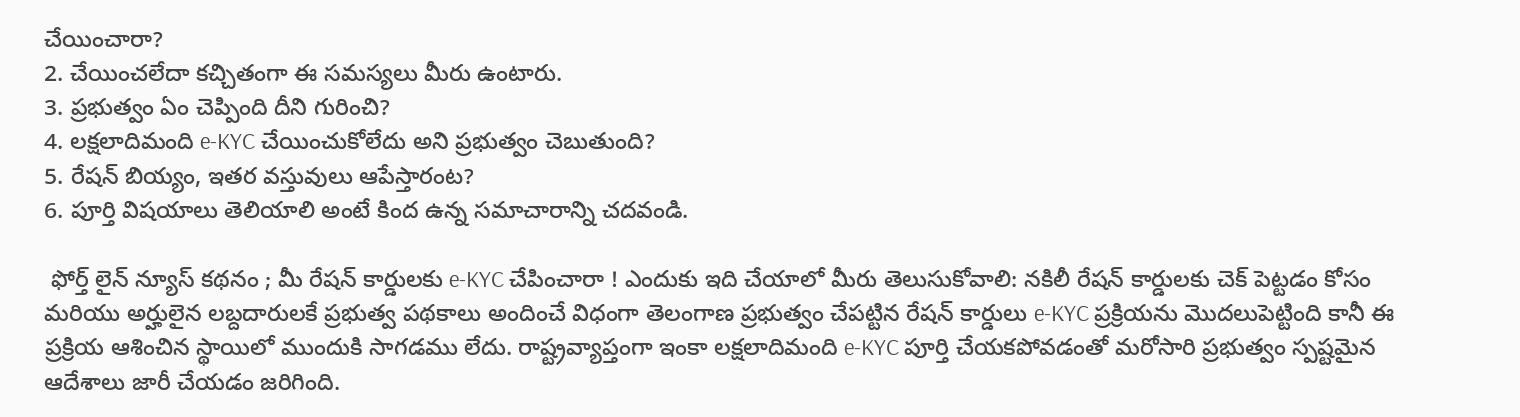చేయించారా?
2. చేయించలేదా కచ్చితంగా ఈ సమస్యలు మీరు ఉంటారు.
3. ప్రభుత్వం ఏం చెప్పింది దీని గురించి?
4. లక్షలాదిమంది e-KYC చేయించుకోలేదు అని ప్రభుత్వం చెబుతుంది?
5. రేషన్ బియ్యం, ఇతర వస్తువులు ఆపేస్తారంట?
6. పూర్తి విషయాలు తెలియాలి అంటే కింద ఉన్న సమాచారాన్ని చదవండి.

 ఫోర్త్ లైన్ న్యూస్ కథనం ; మీ రేషన్ కార్డులకు e-KYC చేపించారా ! ఎందుకు ఇది చేయాలో మీరు తెలుసుకోవాలి: నకిలీ రేషన్ కార్డులకు చెక్ పెట్టడం కోసం మరియు అర్హులైన లబ్దదారులకే ప్రభుత్వ పథకాలు అందించే విధంగా తెలంగాణ ప్రభుత్వం చేపట్టిన రేషన్ కార్డులు e-KYC ప్రక్రియను మొదలుపెట్టింది కానీ ఈ ప్రక్రియ ఆశించిన స్థాయిలో ముందుకి సాగడము లేదు. రాష్ట్రవ్యాప్తంగా ఇంకా లక్షలాదిమంది e-KYC పూర్తి చేయకపోవడంతో మరోసారి ప్రభుత్వం స్పష్టమైన ఆదేశాలు జారీ చేయడం జరిగింది.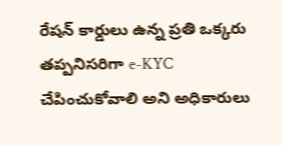రేషన్ కార్డులు ఉన్న ప్రతి ఒక్కరు తప్పనిసరిగా e-KYC చేపించుకోవాలి అని అధికారులు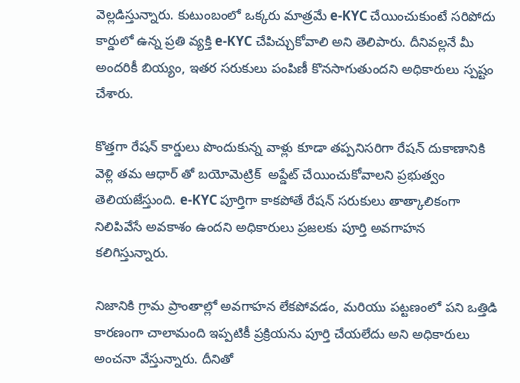వెల్లడిస్తున్నారు. కుటుంబంలో ఒక్కరు మాత్రమే e-KYC చేయించుకుంటే సరిపోదు కార్డులో ఉన్న ప్రతి వ్యక్తి e-KYC చేపిచ్చుకోవాలి అని తెలిపారు. దీనివల్లనే మీ అందరికీ బియ్యం, ఇతర సరుకులు పంపిణీ కొనసాగుతుందని అధికారులు స్పష్టం చేశారు.

కొత్తగా రేషన్ కార్డులు పొందుకున్న వాళ్లు కూడా తప్పనిసరిగా రేషన్ దుకాణానికి వెళ్లి తమ ఆధార్ తో బయోమెట్రిక్  అప్డేట్ చేయించుకోవాలని ప్రభుత్వం తెలియజేస్తుంది. e-KYC పూర్తిగా కాకపోతే రేషన్ సరుకులు తాత్కాలికంగా నిలిపివేసే అవకాశం ఉందని అధికారులు ప్రజలకు పూర్తి అవగాహన కలిగిస్తున్నారు.

నిజానికి గ్రామ ప్రాంతాల్లో అవగాహన లేకపోవడం, మరియు పట్టణంలో పని ఒత్తిడి కారణంగా చాలామంది ఇప్పటికీ ప్రక్రియను పూర్తి చేయలేదు అని అధికారులు అంచనా వేస్తున్నారు. దీనితో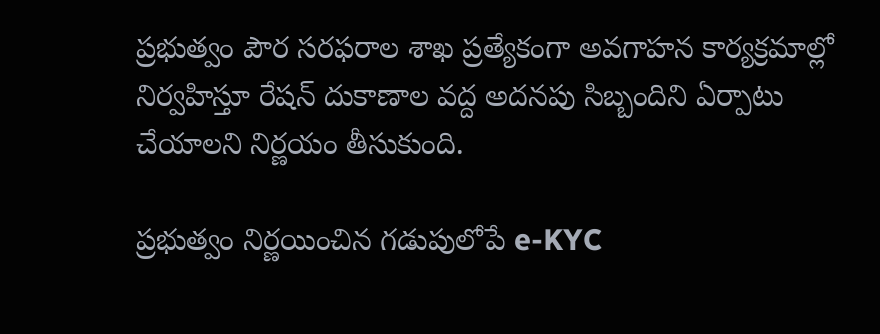ప్రభుత్వం పౌర సరఫరాల శాఖ ప్రత్యేకంగా అవగాహన కార్యక్రమాల్లో నిర్వహిస్తూ రేషన్ దుకాణాల వద్ద అదనపు సిబ్బందిని ఏర్పాటు చేయాలని నిర్ణయం తీసుకుంది.

ప్రభుత్వం నిర్ణయించిన గడుపులోపే e-KYC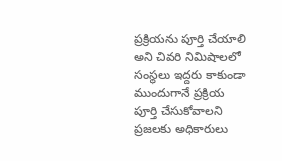ప్రక్రియను పూర్తి చేయాలి అని చివరి నిమిషాలలో సంస్థలు ఇద్దరు కాకుండా ముందుగానే ప్రక్రియ పూర్తి చేసుకోవాలని ప్రజలకు అధికారులు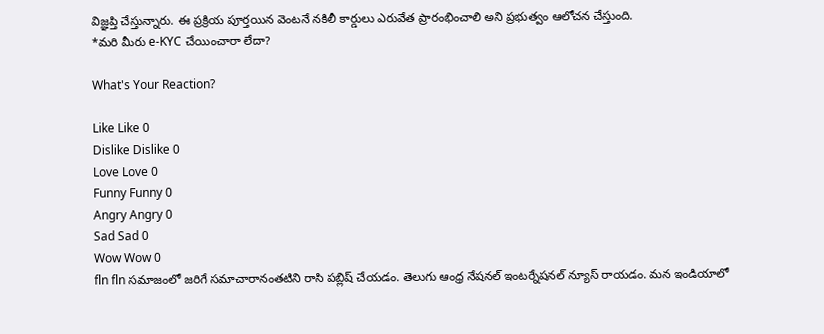విజ్ఞప్తి చేస్తున్నారు. ఈ ప్రక్రియ పూర్తయిన వెంటనే నకిలీ కార్డులు ఎరువేత ప్రారంభించాలి అని ప్రభుత్వం ఆలోచన చేస్తుంది.
*మరి మీరు e-KYC చేయించారా లేదా?

What's Your Reaction?

Like Like 0
Dislike Dislike 0
Love Love 0
Funny Funny 0
Angry Angry 0
Sad Sad 0
Wow Wow 0
fln fln సమాజంలో జరిగే సమాచారానంతటిని రాసి పబ్లిష్ చేయడం. తెలుగు ఆంధ్ర నేషనల్ ఇంటర్నేషనల్ న్యూస్ రాయడం. మన ఇండియాలో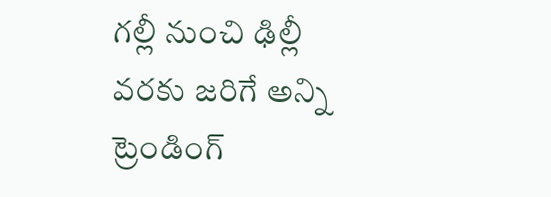గల్లీ నుంచి ఢిల్లీ వరకు జరిగే అన్ని ట్రెండింగ్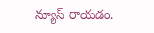న్యూస్ రాయడం.